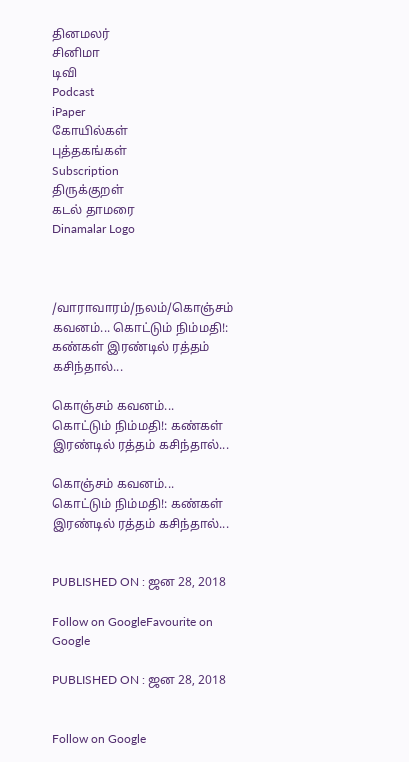தினமலர்
சினிமா
டிவி
Podcast
iPaper
கோயில்கள்
புத்தகங்கள்
Subscription
திருக்குறள்
கடல் தாமரை
Dinamalar Logo



/வாராவாரம்/நலம்/கொஞ்சம் கவனம்... கொட்டும் நிம்மதி!: கண்கள் இரண்டில் ரத்தம் கசிந்தால்...

கொஞ்சம் கவனம்... கொட்டும் நிம்மதி!: கண்கள் இரண்டில் ரத்தம் கசிந்தால்...

கொஞ்சம் கவனம்... கொட்டும் நிம்மதி!: கண்கள் இரண்டில் ரத்தம் கசிந்தால்...


PUBLISHED ON : ஜன 28, 2018

Follow on GoogleFavourite on Google

PUBLISHED ON : ஜன 28, 2018


Follow on Google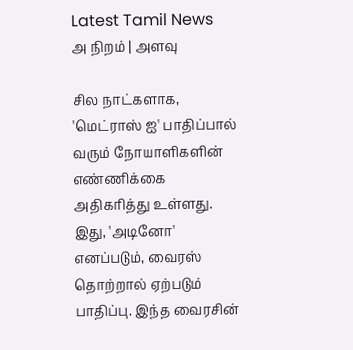Latest Tamil News
அ நிறம் | அளவு

சில நாட்களாக, 'மெட்ராஸ் ஐ' பாதிப்பால் வரும் நோயாளிகளின் எண்ணிக்கை அதிகரித்து உள்ளது. இது, 'அடினோ' எனப்படும், வைரஸ் தொற்றால் ஏற்படும் பாதிப்பு. இந்த வைரசின்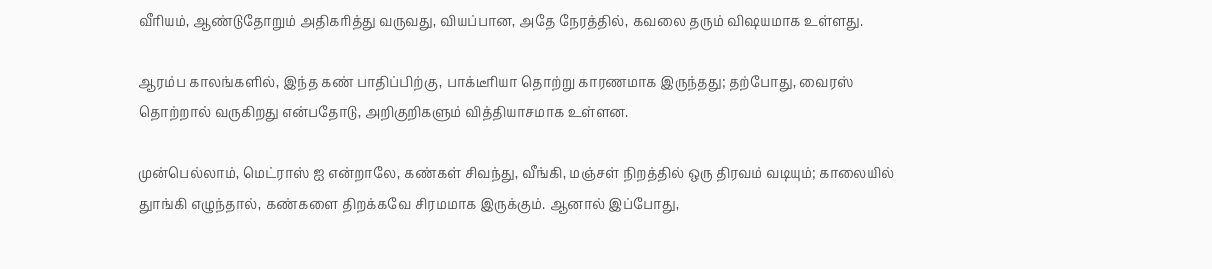வீரியம், ஆண்டுதோறும் அதிகரித்து வருவது, வியப்பான, அதே நேரத்தில், கவலை தரும் விஷயமாக உள்ளது.

ஆரம்ப காலங்களில், இந்த கண் பாதிப்பிற்கு, பாக்டீரியா தொற்று காரணமாக இருந்தது; தற்போது, வைரஸ் தொற்றால் வருகிறது என்பதோடு, அறிகுறிகளும் வித்தியாசமாக உள்ளன.

முன்பெல்லாம், மெட்ராஸ் ஐ என்றாலே, கண்கள் சிவந்து, வீங்கி, மஞ்சள் நிறத்தில் ஒரு திரவம் வடியும்; காலையில் துாங்கி எழுந்தால், கண்களை திறக்கவே சிரமமாக இருக்கும். ஆனால் இப்போது,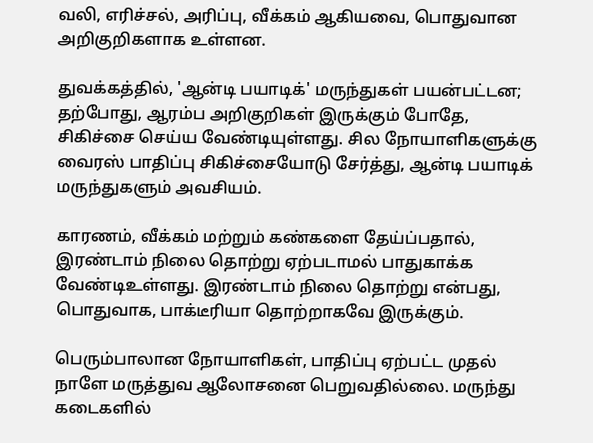வலி, எரிச்சல், அரிப்பு, வீக்கம் ஆகியவை, பொதுவான அறிகுறிகளாக உள்ளன.

துவக்கத்தில், 'ஆன்டி பயாடிக்' மருந்துகள் பயன்பட்டன; தற்போது, ஆரம்ப அறிகுறிகள் இருக்கும் போதே, சிகிச்சை செய்ய வேண்டியுள்ளது. சில நோயாளிகளுக்கு வைரஸ் பாதிப்பு சிகிச்சையோடு சேர்த்து, ஆன்டி பயாடிக் மருந்துகளும் அவசியம்.

காரணம், வீக்கம் மற்றும் கண்களை தேய்ப்பதால், இரண்டாம் நிலை தொற்று ஏற்படாமல் பாதுகாக்க வேண்டிஉள்ளது. இரண்டாம் நிலை தொற்று என்பது, பொதுவாக, பாக்டீரியா தொற்றாகவே இருக்கும்.

பெரும்பாலான நோயாளிகள், பாதிப்பு ஏற்பட்ட முதல் நாளே மருத்துவ ஆலோசனை பெறுவதில்லை. மருந்து கடைகளில்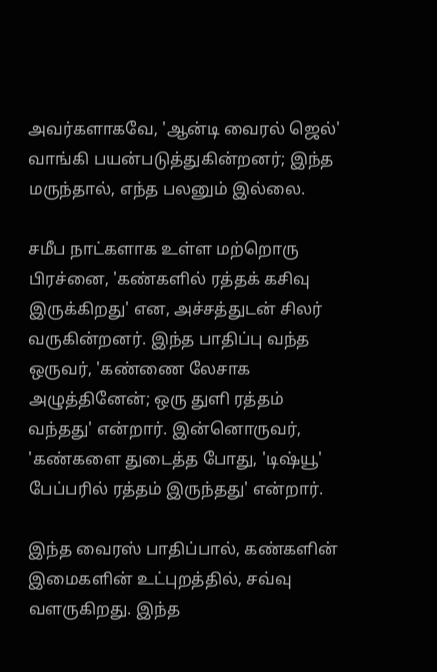அவர்களாகவே, 'ஆன்டி வைரல் ஜெல்' வாங்கி பயன்படுத்துகின்றனர்; இந்த மருந்தால், எந்த பலனும் இல்லை.

சமீப நாட்களாக உள்ள மற்றொரு பிரச்னை, 'கண்களில் ரத்தக் கசிவு இருக்கிறது' என, அச்சத்துடன் சிலர் வருகின்றனர். இந்த பாதிப்பு வந்த ஒருவர், 'கண்ணை லேசாக அழுத்தினேன்; ஒரு துளி ரத்தம் வந்தது' என்றார். இன்னொருவர், 'கண்களை துடைத்த போது, 'டிஷ்யூ' பேப்பரில் ரத்தம் இருந்தது' என்றார்.

இந்த வைரஸ் பாதிப்பால், கண்களின் இமைகளின் உட்புறத்தில், சவ்வு வளருகிறது. இந்த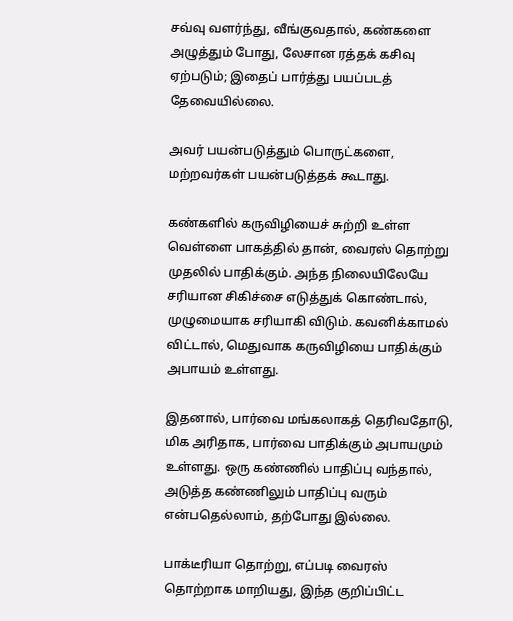சவ்வு வளர்ந்து, வீங்குவதால், கண்களை அழுத்தும் போது, லேசான ரத்தக் கசிவு ஏற்படும்; இதைப் பார்த்து பயப்படத் தேவையில்லை.

அவர் பயன்படுத்தும் பொருட்களை, மற்றவர்கள் பயன்படுத்தக் கூடாது.

கண்களில் கருவிழியைச் சுற்றி உள்ள வெள்ளை பாகத்தில் தான், வைரஸ் தொற்று முதலில் பாதிக்கும். அந்த நிலையிலேயே சரியான சிகிச்சை எடுத்துக் கொண்டால், முழுமையாக சரியாகி விடும். கவனிக்காமல் விட்டால், மெதுவாக கருவிழியை பாதிக்கும் அபாயம் உள்ளது.

இதனால், பார்வை மங்கலாகத் தெரிவதோடு, மிக அரிதாக, பார்வை பாதிக்கும் அபாயமும் உள்ளது. ஒரு கண்ணில் பாதிப்பு வந்தால், அடுத்த கண்ணிலும் பாதிப்பு வரும் என்பதெல்லாம், தற்போது இல்லை.

பாக்டீரியா தொற்று, எப்படி வைரஸ் தொற்றாக மாறியது, இந்த குறிப்பிட்ட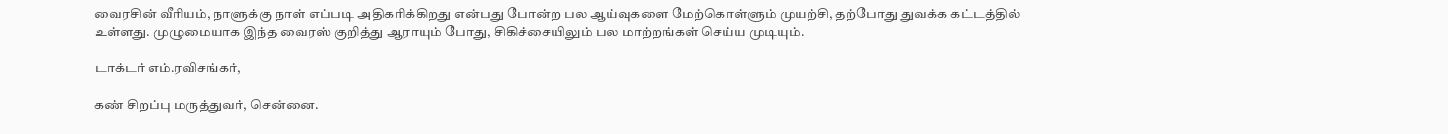வைரசின் வீரியம், நாளுக்கு நாள் எப்படி அதிகரிக்கிறது என்பது போன்ற பல ஆய்வுகளை மேற்கொள்ளும் முயற்சி, தற்போது துவக்க கட்டத்தில் உள்ளது. முழுமையாக இந்த வைரஸ் குறித்து ஆராயும் போது, சிகிச்சையிலும் பல மாற்றங்கள் செய்ய முடியும்.

டாக்டர் எம்.ரவிசங்கர்,

கண் சிறப்பு மருத்துவர், சென்னை.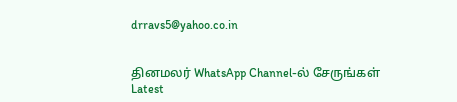drravs5@yahoo.co.in


தினமலர் WhatsApp Channel-ல் சேருங்கள்
Latest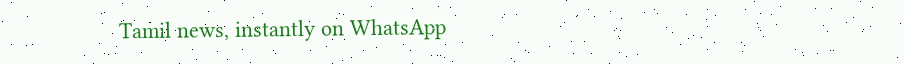Tamil news, instantly on WhatsApp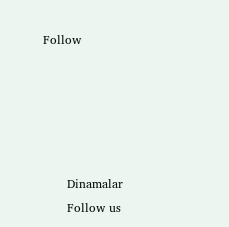Follow





      Dinamalar
      Follow us